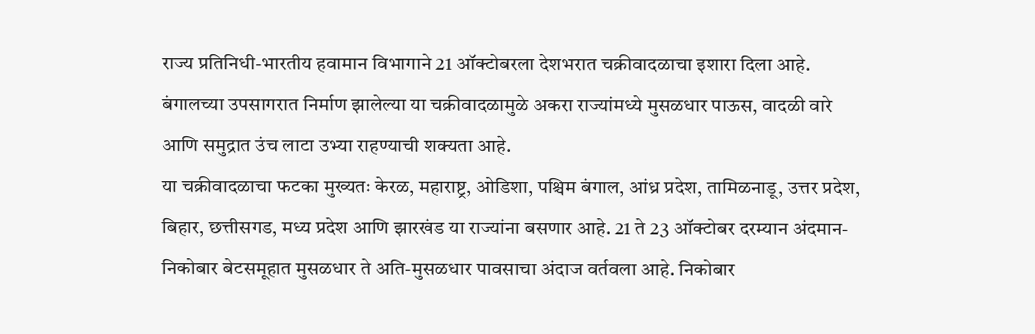राज्य प्रतिनिधी-भारतीय हवामान विभागाने 21 ऑक्टोबरला देशभरात चक्रीवादळाचा इशारा दिला आहे. बंगालच्या उपसागरात निर्माण झालेल्या या चक्रीवादळामुळे अकरा राज्यांमध्ये मुसळधार पाऊस, वादळी वारे आणि समुद्रात उंच लाटा उभ्या राहण्याची शक्यता आहे.
या चक्रीवादळाचा फटका मुख्यतः केरळ, महाराष्ट्र, ओडिशा, पश्चिम बंगाल, आंध्र प्रदेश, तामिळनाडू, उत्तर प्रदेश, बिहार, छत्तीसगड, मध्य प्रदेश आणि झारखंड या राज्यांना बसणार आहे. 21 ते 23 ऑक्टोबर दरम्यान अंदमान-निकोबार बेटसमूहात मुसळधार ते अति-मुसळधार पावसाचा अंदाज वर्तवला आहे. निकोबार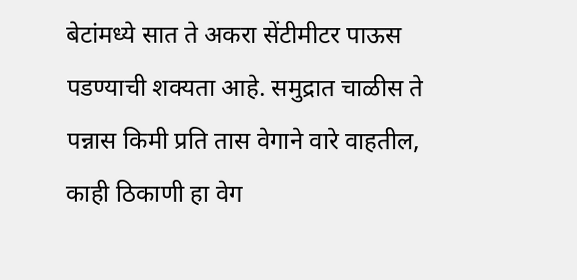बेटांमध्ये सात ते अकरा सेंटीमीटर पाऊस पडण्याची शक्यता आहे. समुद्रात चाळीस ते पन्नास किमी प्रति तास वेगाने वारे वाहतील, काही ठिकाणी हा वेग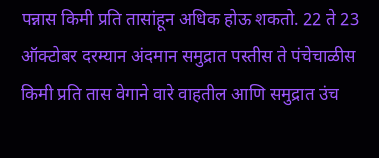पन्नास किमी प्रति तासांहून अधिक होऊ शकतो. 22 ते 23 ऑक्टोबर दरम्यान अंदमान समुद्रात पस्तीस ते पंचेचाळीस किमी प्रति तास वेगाने वारे वाहतील आणि समुद्रात उंच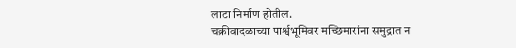लाटा निर्माण होतील.
चक्रीवादळाच्या पार्श्वभूमिवर मच्छिमारांना समुद्रात न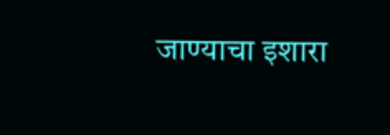जाण्याचा इशारा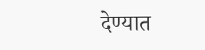देण्यात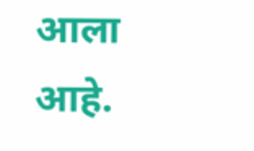आला आहे.